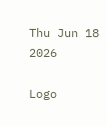Thu Jun 18 2026

Logo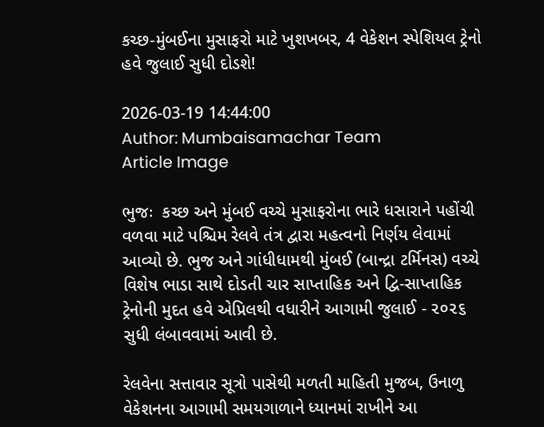કચ્છ-મુંબઈના મુસાફરો માટે ખુશખબર, 4 વેકેશન સ્પેશિયલ ટ્રેનો હવે જુલાઈ સુધી દોડશે!

2026-03-19 14:44:00
Author: Mumbaisamachar Team
Article Image

ભુજઃ  કચ્છ અને મુંબઈ વચ્ચે મુસાફરોના ભારે ધસારાને પહોંચી વળવા માટે પશ્ચિમ રેલવે તંત્ર દ્વારા મહત્વનો નિર્ણય લેવામાં આવ્યો છે. ભુજ અને ગાંધીધામથી મુંબઈ (બાન્દ્રા ટર્મિનસ) વચ્ચે વિશેષ ભાડા સાથે દોડતી ચાર સાપ્તાહિક અને દ્વિ-સાપ્તાહિક ટ્રેનોની મુદત હવે એપ્રિલથી વધારીને આગામી જુલાઈ - ૨૦૨૬ સુધી લંબાવવામાં આવી છે.

રેલવેના સત્તાવાર સૂત્રો પાસેથી મળતી માહિતી મુજબ, ઉનાળુ વેકેશનના આગામી સમયગાળાને ધ્યાનમાં રાખીને આ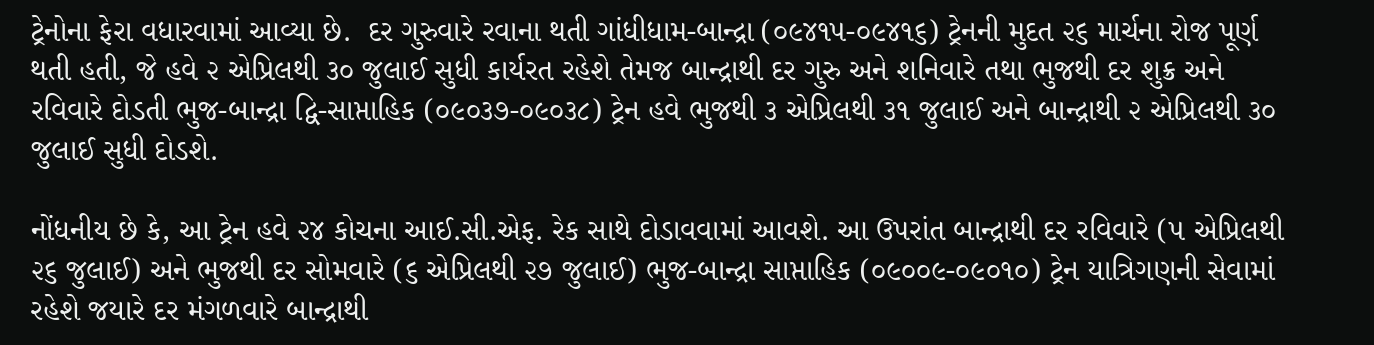ટ્રેનોના ફેરા વધારવામાં આવ્યા છે.  દર ગુરુવારે રવાના થતી ગાંધીધામ-બાન્દ્રા (૦૯૪૧૫-૦૯૪૧૬) ટ્રેનની મુદત ૨૬ માર્ચના રોજ પૂર્ણ થતી હતી, જે હવે ૨ એપ્રિલથી ૩૦ જુલાઈ સુધી કાર્યરત રહેશે તેમજ બાન્દ્રાથી દર ગુરુ અને શનિવારે તથા ભુજથી દર શુક્ર અને રવિવારે દોડતી ભુજ-બાન્દ્રા દ્વિ-સાપ્તાહિક (૦૯૦૩૭-૦૯૦૩૮) ટ્રેન હવે ભુજથી ૩ એપ્રિલથી ૩૧ જુલાઈ અને બાન્દ્રાથી ૨ એપ્રિલથી ૩૦ જુલાઈ સુધી દોડશે.

નોંધનીય છે કે, આ ટ્રેન હવે ૨૪ કોચના આઈ.સી.એફ. રેક સાથે દોડાવવામાં આવશે. આ ઉપરાંત બાન્દ્રાથી દર રવિવારે (૫ એપ્રિલથી ૨૬ જુલાઈ) અને ભુજથી દર સોમવારે (૬ એપ્રિલથી ૨૭ જુલાઈ) ભુજ-બાન્દ્રા સાપ્તાહિક (૦૯૦૦૯-૦૯૦૧૦) ટ્રેન યાત્રિગણની સેવામાં રહેશે જયારે દર મંગળવારે બાન્દ્રાથી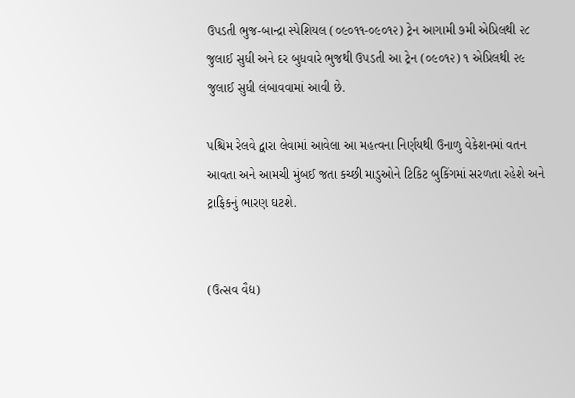ઉપડતી ભુજ-બાન્દ્રા સ્પેશિયલ (૦૯૦૧૧-૦૯૦૧૨) ટ્રેન આગામી ૭મી એપ્રિલથી ૨૮ જુલાઈ સુધી અને દર બુધવારે ભુજથી ઉપડતી આ ટ્રેન (૦૯૦૧૨) ૧ એપ્રિલથી ૨૯ જુલાઈ સુધી લંબાવવામાં આવી છે.

પશ્ચિમ રેલવે દ્વારા લેવામાં આવેલા આ મહત્વના નિર્ણયથી ઉનાળુ વેકેશનમાં વતન આવતા અને આમચી મુંબઈ જતા કચ્છી માડુઓને ટિકિટ બુકિંગમાં સરળતા રહેશે અને ટ્રાફિકનું ભારણ ઘટશે.


(ઉત્સવ વૈદ્ય)